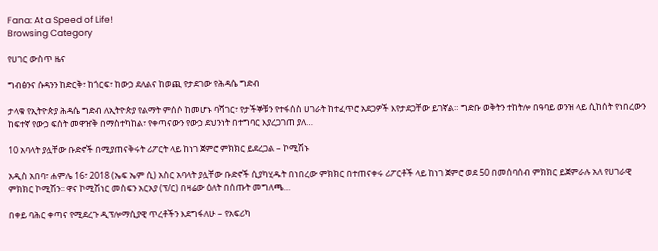Fana: At a Speed of Life!
Browsing Category

የሀገር ውስጥ ዜና

ግብፅንና ሱዳንን ከድርቅ፣ ከጎርፍ፣ ከውኃ ደለልና ከወጪ የታደገው የሕዳሴ ግድብ

ታላቁ የኢትዮጵያ ሕዳሴ ግድብ ለኢትዮጵያ የልማት ምሰሶ ከመሆኑ ባሻገር፣ የታችኞቹን የተፋሰስ ሀገራት ከተፈጥሮ አደጋዎች እየታደጋቸው ይገኛል። ግድቡ ወቅትን ተከትሎ በዓባይ ወንዝ ላይ ሲከሰት የነበረውን ከፍተኛ የውኃ ፍሰት መዋዠቅ በማስተካከል፣ የቀጣናውን የውኃ ደህንነት በተግባር እያረጋገጠ ያለ…

10 አባላት ያሏቸው ቡድኖች በሚያጠናቅሩት ሪፖርት ላይ ከነገ ጀምሮ ምክክር ይደረጋል – ኮሚሽኑ

አዲስ አበባ፣ ሐምሌ 16፣ 2018 (ኤፍ ኤም ሲ) አስር አባላት ያሏቸው ቡድኖች ሲያካሂዱት በነበረው ምክክር በተጠናቀሩ ሪፖርቶች ላይ ከነገ ጀምሮ ወደ 50 በመሰባሰብ ምክክር ይጀምራሉ አለ የሀገራዊ ምክክር ኮሚሽን፡፡ ዋና ኮሚሽነር መስፍን አርአያ (ፕ/ር) በዛሬው ዕለት በሰጡት መግለጫ…

በቀይ ባሕር ቀጣና የሚደረጉ ዲፕሎማሲያዊ ጥረቶችን እደግፋለሁ – የአፍሪካ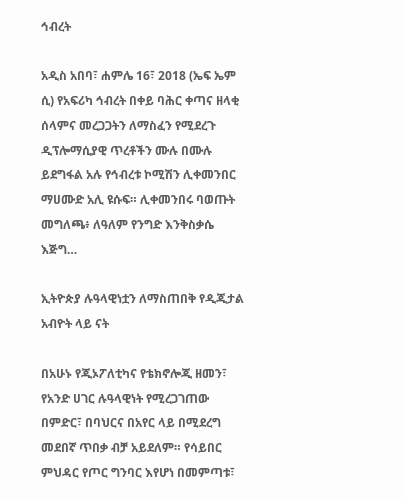ኅብረት

አዲስ አበባ፣ ሐምሌ 16፣ 2018 (ኤፍ ኤም ሲ) የአፍሪካ ኅብረት በቀይ ባሕር ቀጣና ዘላቂ ሰላምና መረጋጋትን ለማስፈን የሚደረጉ ዲፕሎማሲያዊ ጥረቶችን ሙሉ በሙሉ ይደግፋል አሉ የኅብረቱ ኮሚሽን ሊቀመንበር ማሀሙድ አሊ ዩሱፍ። ሊቀመንበሩ ባወጡት መግለጫ፥ ለዓለም የንግድ እንቅስቃሴ እጅግ…

ኢትዮጵያ ሉዓላዊነቷን ለማስጠበቅ የዲጂታል አብዮት ላይ ናት

በአሁኑ የጂኦፖለቲካና የቴክኖሎጂ ዘመን፣ የአንድ ሀገር ሉዓላዊነት የሚረጋገጠው በምድር፣ በባህርና በአየር ላይ በሚደረግ መደበኛ ጥበቃ ብቻ አይደለም። የሳይበር ምህዳር የጦር ግንባር እየሆነ በመምጣቱ፣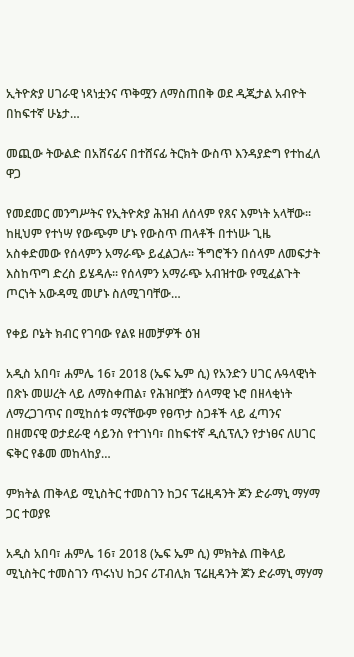ኢትዮጵያ ሀገራዊ ነጻነቷንና ጥቅሟን ለማስጠበቅ ወደ ዲጂታል አብዮት በከፍተኛ ሁኔታ…

መጪው ትውልድ በአሸናፊና በተሸናፊ ትርክት ውስጥ እንዳያድግ የተከፈለ ዋጋ

የመደመር መንግሥትና የኢትዮጵያ ሕዝብ ለሰላም የጸና እምነት አላቸው፡፡ ከዚህም የተነሣ የውጭም ሆኑ የውስጥ ጠላቶች በተነሡ ጊዜ አስቀድመው የሰላምን አማራጭ ይፈልጋሉ፡፡ ችግሮችን በሰላም ለመፍታት እስከጥግ ድረስ ይሄዳሉ፡፡ የሰላምን አማራጭ አብዝተው የሚፈልጉት ጦርነት አውዳሚ መሆኑ ስለሚገባቸው…

የቀይ ቦኔት ክብር የገባው የልዩ ዘመቻዎች ዕዝ

አዲስ አበባ፣ ሐምሌ 16፣ 2018 (ኤፍ ኤም ሲ) የአንድን ሀገር ሉዓላዊነት በጽኑ መሠረት ላይ ለማስቀጠል፣ የሕዝቦቿን ሰላማዊ ኑሮ በዘላቂነት ለማረጋገጥና በሚከሰቱ ማናቸውም የፀጥታ ስጋቶች ላይ ፈጣንና በዘመናዊ ወታደራዊ ሳይንስ የተገነባ፣ በከፍተኛ ዲሲፕሊን የታነፀና ለሀገር ፍቅር የቆመ መከላከያ…

ምክትል ጠቅላይ ሚኒስትር ተመስገን ከጋና ፕሬዚዳንት ጆን ድራማኒ ማሃማ ጋር ተወያዩ

አዲስ አበባ፣ ሐምሌ 16፣ 2018 (ኤፍ ኤም ሲ) ምክትል ጠቅላይ ሚኒስትር ተመስገን ጥሩነህ ከጋና ሪፐብሊክ ፕሬዚዳንት ጆን ድራማኒ ማሃማ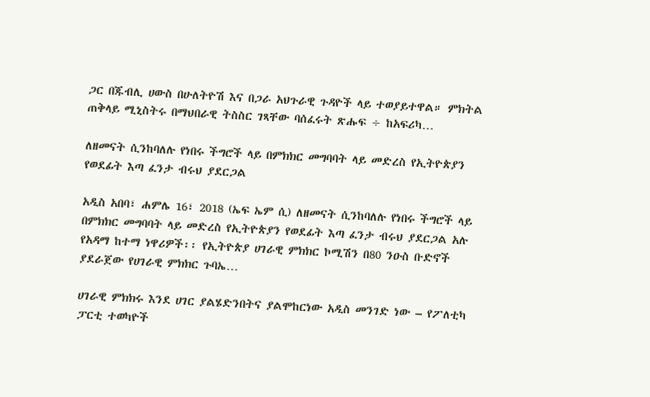ጋር በጁብሊ ሀውስ በሁለትዮሽ እና በጋራ አህጉራዊ ጉዳዮች ላይ ተወያይተዋል። ምክትል ጠቅላይ ሚኒስትሩ በማህበራዊ ትስስር ገጻቸው ባሰፈሩት ጽሑፍ ÷ ከአፍሪካ…

ለዘመናት ሲንከባለሉ የነበሩ ችግሮች ላይ በምክክር መግባባት ላይ መድረስ የኢትዮጵያን የወደፊት እጣ ፈንታ ብሩህ ያደርጋል

አዲስ አበባ፣ ሐምሌ 16፣ 2018 (ኤፍ ኤም ሲ) ለዘመናት ሲንከባለሉ የነበሩ ችግሮች ላይ በምክክር መግባባት ላይ መድረስ የኢትዮጵያን የወደፊት እጣ ፈንታ ብሩህ ያደርጋል አሉ የአዳማ ከተማ ነዋሪዎች፡፡ የኢትዮጵያ ሀገራዊ ምክክር ኮሚሽን በ80 ንዑስ ቡድኖች ያደራጀው የሀገራዊ ምክክር ጉባኤ…

ሀገራዊ ምክክሩ እንደ ሀገር ያልሄድንበትና ያልሞከርነው አዲስ መንገድ ነው – የፖለቲካ ፓርቲ ተወካዮች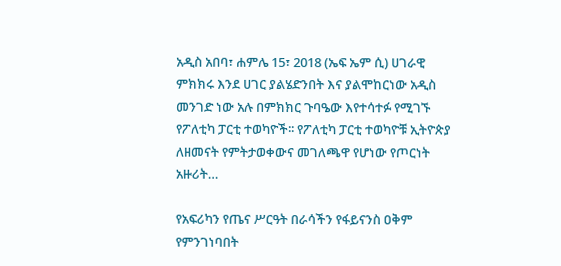አዲስ አበባ፣ ሐምሌ 15፣ 2018 (ኤፍ ኤም ሲ) ሀገራዊ ምክክሩ እንደ ሀገር ያልሄድንበት እና ያልሞከርነው አዲስ መንገድ ነው አሉ በምክክር ጉባዔው እየተሳተፉ የሚገኙ የፖለቲካ ፓርቲ ተወካዮች፡፡ የፖለቲካ ፓርቲ ተወካዮቹ ኢትዮጵያ ለዘመናት የምትታወቀውና መገለጫዋ የሆነው የጦርነት አዙሪት…

የአፍሪካን የጤና ሥርዓት በራሳችን የፋይናንስ ዐቅም የምንገነባበት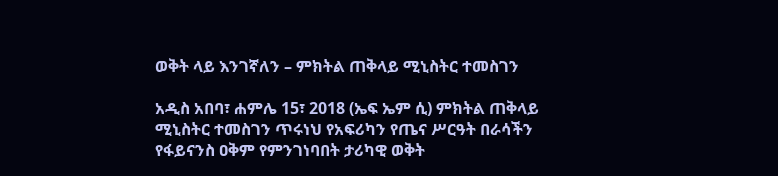ወቅት ላይ እንገኛለን – ምክትል ጠቅላይ ሚኒስትር ተመስገን

አዲስ አበባ፣ ሐምሌ 15፣ 2018 (ኤፍ ኤም ሲ) ምክትል ጠቅላይ ሚኒስትር ተመስገን ጥሩነህ የአፍሪካን የጤና ሥርዓት በራሳችን የፋይናንስ ዐቅም የምንገነባበት ታሪካዊ ወቅት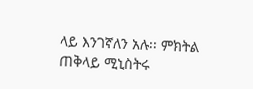ላይ እንገኛለን አሉ፡፡ ምክትል ጠቅላይ ሚኒስትሩ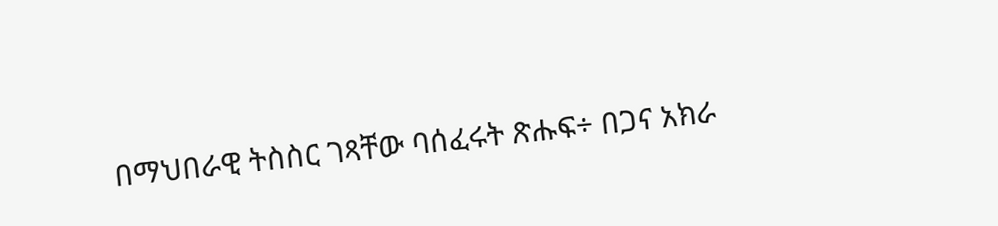በማህበራዊ ትስስር ገጻቸው ባሰፈሩት ጽሑፍ÷ በጋና አክራ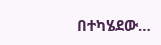በተካሄደው…